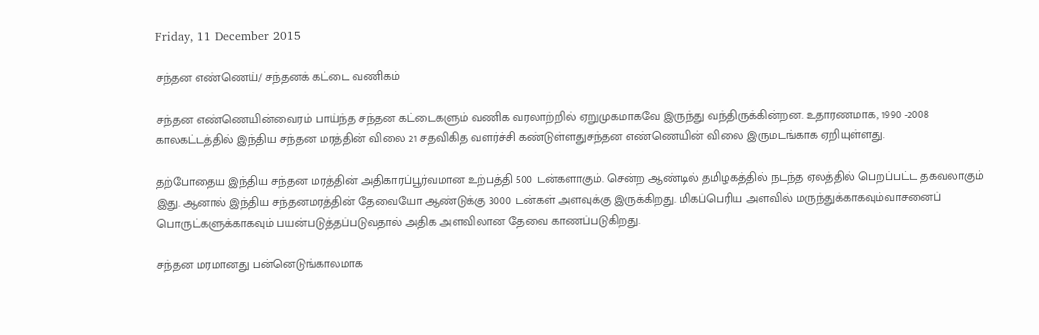Friday, 11 December 2015

சந்தன எண்ணெய்/ சந்தனக் கட்டை வணிகம்

சந்தன எண்ணெயின்வைரம் பாய்ந்த சந்தன கட்டைகளும் வணிக வரலாற்றில் ஏறுமுகமாகவே இருந்து வந்திருக்கின்றன. உதாரணமாக, 1990 -2008 காலகட்டத்தில் இந்திய சந்தன மரத்தின் விலை 21 சதவிகித வளர்ச்சி கண்டுள்ளதுசந்தன எண்ணெயின் விலை இருமடங்காக ஏறியுள்ளது.

தற்போதைய இந்திய சந்தன மரத்தின் அதிகாரப்பூர்வமான உற்பத்தி 500 டன்களாகும். சென்ற ஆண்டில் தமிழகத்தில் நடந்த ஏலத்தில் பெறப்பட்ட தகவலாகும் இது. ஆனால் இந்திய சந்தனமரத்தின் தேவையோ ஆண்டுக்கு 3000 டன்கள் அளவுக்கு இருக்கிறது. மிகப்பெரிய அளவில் மருந்துக்காகவும்வாசனைப் பொருட்களுக்காகவும் பயன்படுத்தப்படுவதால் அதிக அளவிலான தேவை காணப்படுகிறது.

சந்தன மரமானது பன்னெடுங்காலமாக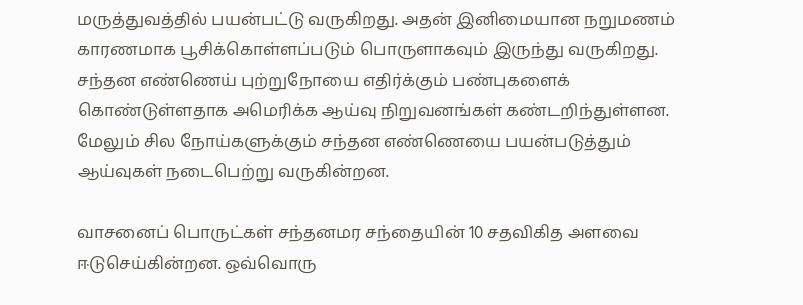மருத்துவத்தில் பயன்பட்டு வருகிறது. அதன் இனிமையான நறுமணம் காரணமாக பூசிக்கொள்ளப்படும் பொருளாகவும் இருந்து வருகிறது.
சந்தன எண்ணெய் புற்றுநோயை எதிர்க்கும் பண்புகளைக் கொண்டுள்ளதாக அமெரிக்க ஆய்வு நிறுவனங்கள் கண்டறிந்துள்ளன. மேலும் சில நோய்களுக்கும் சந்தன எண்ணெயை பயன்படுத்தும் ஆய்வுகள் நடைபெற்று வருகின்றன.

வாசனைப் பொருட்கள் சந்தனமர சந்தையின் 10 சதவிகித அளவை ஈடுசெய்கின்றன. ஒவ்வொரு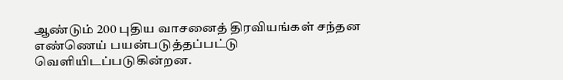ஆண்டும் 200 புதிய வாசனைத் திரவியங்கள் சந்தன எண்ணெய் பயன்படுத்தப்பட்டு வெளியிடப்படுகின்றன.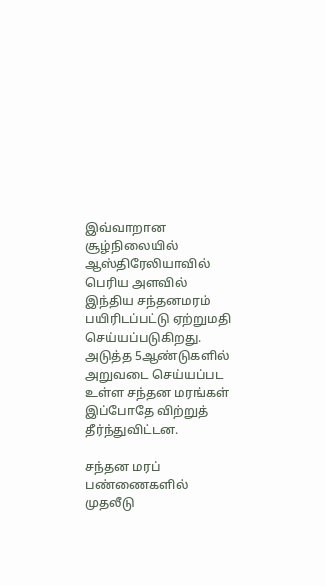இவ்வாறான சூழ்நிலையில் ஆஸ்திரேலியாவில் பெரிய அளவில் இந்திய சந்தனமரம் பயிரிடப்பட்டு ஏற்றுமதி செய்யப்படுகிறது. அடுத்த 5ஆண்டுகளில் அறுவடை செய்யப்பட உள்ள சந்தன மரங்கள் இப்போதே விற்றுத் தீர்ந்துவிட்டன.

சந்தன மரப் பண்ணைகளில் முதலீடு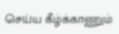செய்ய கீழ்க்காணும்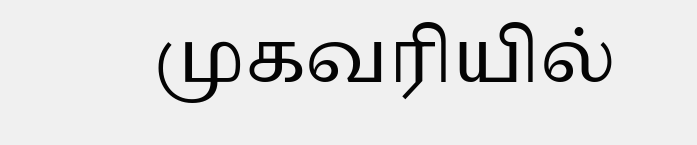முகவரியில்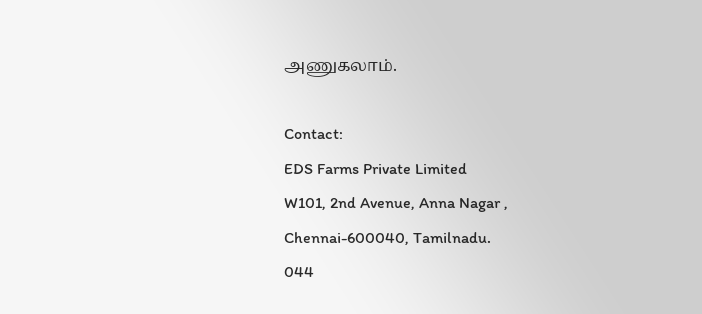அணுகலாம்.

Contact:
EDS Farms Private Limited
W101, 2nd Avenue, Anna Nagar ,
Chennai-600040, Tamilnadu.
044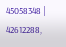45058348 | 42612288,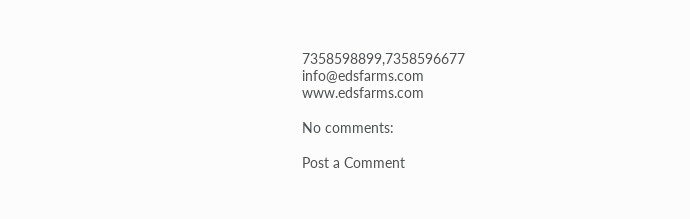7358598899,7358596677
info@edsfarms.com
www.edsfarms.com

No comments:

Post a Comment